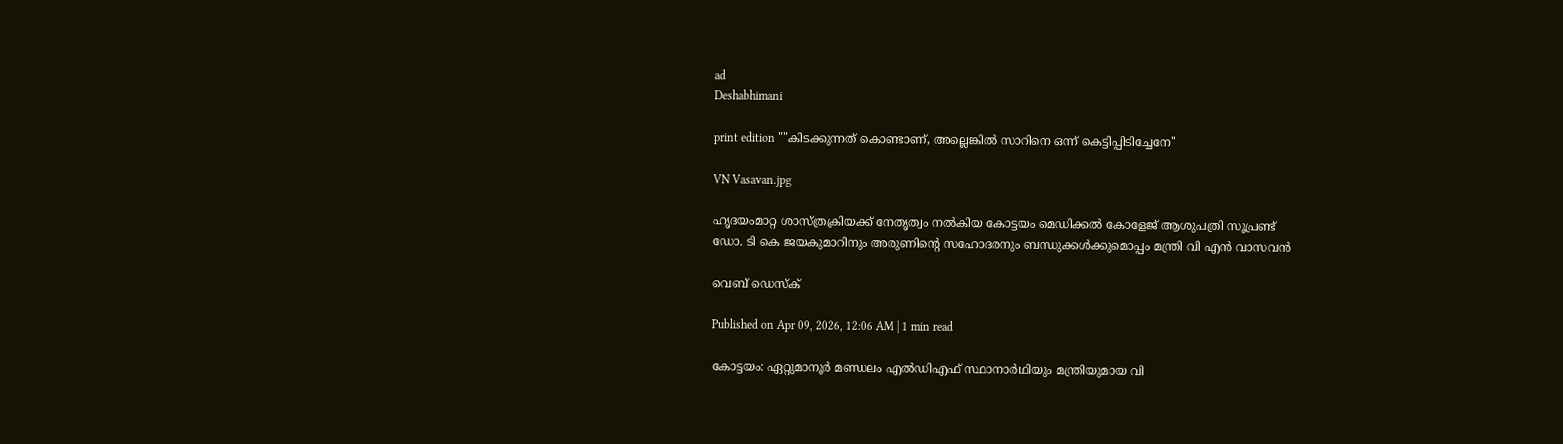ad
Deshabhimani

print edition ""കിടക്കുന്നത്‌ കൊണ്ടാണ്, അല്ലെങ്കിൽ സാറിനെ ഒന്ന് കെട്ടിപ്പിടിച്ചേനേ''

VN Vasavan.jpg

ഹൃദയംമാറ്റ ശാസ്‌ത്രക്രിയക്ക്‌ നേതൃത്വം നൽകിയ കോട്ടയം മെഡിക്കൽ കോളേജ്‌ ആശുപത്രി സൂപ്രണ്ട്‌
ഡോ. ടി കെ ജയകുമാറിനും അരുണിന്റെ സഹോദരനും ബന്ധുക്കൾക്കുമൊപ്പം മന്ത്രി വി എൻ വാസവൻ

വെബ് ഡെസ്ക്

Published on Apr 09, 2026, 12:06 AM | 1 min read

കോട്ടയം: ഏറ്റുമാനൂർ മണ്ഡലം എൽഡിഎഫ്‌ സ്ഥാനാർഥിയും മന്ത്രിയുമായ വി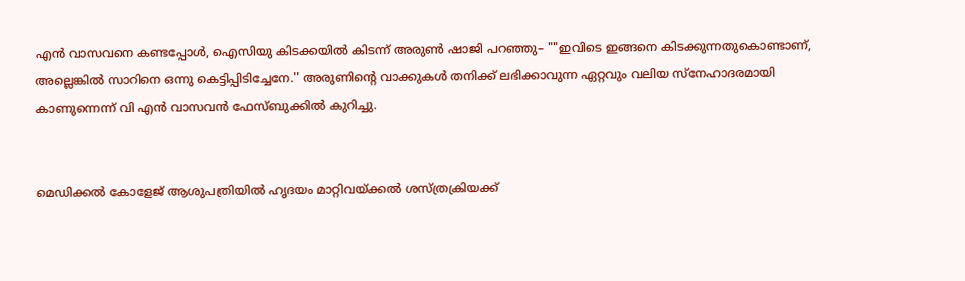എൻ വാസവനെ കണ്ടപ്പോൾ, ഐസിയു കിടക്കയിൽ കിടന്ന്‌ അരുൺ ഷാജി പറഞ്ഞു– ""ഇവിടെ ഇങ്ങനെ കിടക്കുന്നതുകൊണ്ടാണ്, അല്ലെങ്കിൽ സാറിനെ ഒന്നു കെട്ടിപ്പിടിച്ചേനേ.'' അരുണിന്റെ വാക്കുകൾ തനിക്ക് ലഭിക്കാവുന്ന ഏറ്റവും വലിയ സ്‌നേഹാദരമായി കാണുന്നെന്ന്‌ വി എൻ വാസവൻ ഫേസ്‌ബുക്കിൽ കുറിച്ചു.


മെഡിക്കൽ കോളേജ്‌ ആശുപത്രിയിൽ ഹൃദയം മാറ്റിവയ്‌ക്കൽ ശസ്‌ത്രക്രിയക്ക്‌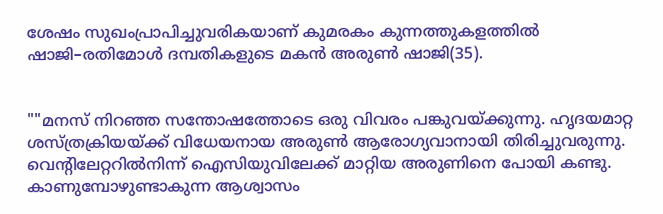ശേഷം സുഖംപ്രാപിച്ചുവരികയാണ്‌ കുമരകം കുന്നത്തുകളത്തിൽ ഷാജി–രതിമോൾ ദമ്പതികളുടെ മകൻ അരുൺ ഷാജി(35).


""മനസ് നിറഞ്ഞ സന്തോഷത്തോടെ ഒരു വിവരം പങ്കുവയ്‌ക്കുന്നു. ഹൃദയമാറ്റ ശസ്ത്രക്രിയയ്ക്ക് വിധേയനായ അരുൺ ആരോഗ്യവാനായി തിരിച്ചുവരുന്നു. വെന്റിലേറ്ററിൽനിന്ന്‌ ഐസിയുവിലേക്ക് മാറ്റിയ അരുണിനെ പോയി കണ്ടു. കാണുമ്പോഴുണ്ടാകുന്ന ആശ്വാസം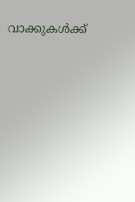വാക്കുകൾക്ക്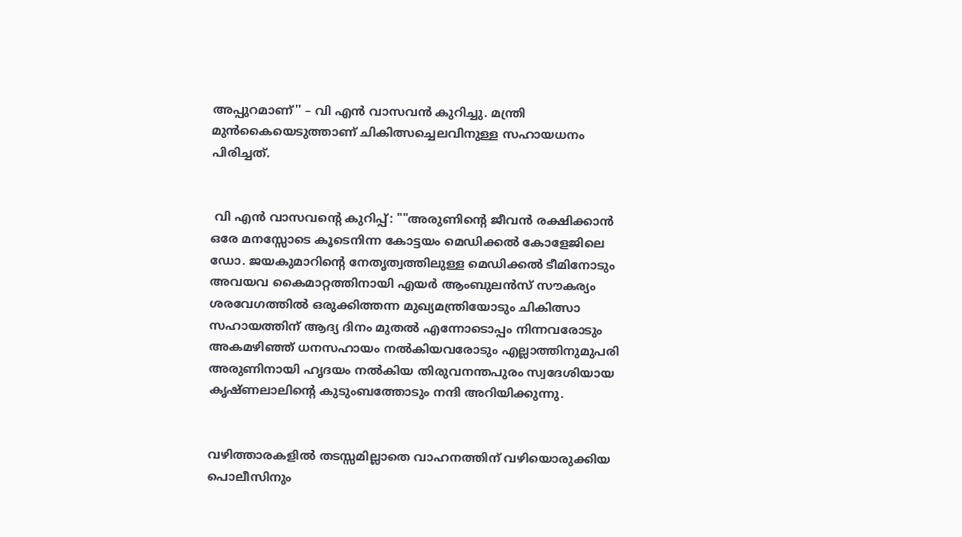അപ്പുറമാണ്'' – വി എൻ വാസവൻ കുറിച്ചു. മന്ത്രി മുൻകൈയെടുത്താണ്‌ ചികിത്സച്ചെലവിനുള്ള സഹായധനം പിരിച്ചത്‌.


 വി എൻ വാസവന്റെ കുറിപ്പ്‌: ""അരുണിന്റെ ജീവൻ രക്ഷിക്കാൻ ഒരേ മനസ്സോടെ കൂടെനിന്ന കോട്ടയം മെഡിക്കൽ കോളേജിലെ ഡോ. ജയകുമാറിന്റെ നേതൃത്വത്തിലുള്ള മെഡിക്കൽ ടീമിനോടും അവയവ കൈമാറ്റത്തിനായി എയർ ആംബുലൻസ് സൗകര്യം ശരവേഗത്തിൽ ഒരുക്കിത്തന്ന മുഖ്യമന്ത്രിയോടും ചികിത്സാ സഹായത്തിന് ആദ്യ ദിനം മുതൽ എന്നോടൊപ്പം നിന്നവരോടും അകമഴിഞ്ഞ് ധനസഹായം നൽകിയവരോടും എല്ലാത്തിനുമുപരി അരുണിനായി ഹൃദയം നൽകിയ തിരുവനന്തപുരം സ്വദേശിയായ കൃഷ്ണലാലിന്റെ കുടുംബത്തോടും നന്ദി അറിയിക്കുന്നു.


വഴിത്താരകളിൽ തടസ്സമില്ലാതെ വാഹനത്തിന് വഴിയൊരുക്കിയ പൊലീസിനും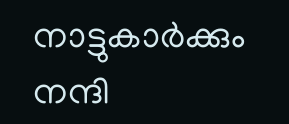നാട്ടുകാർക്കും നന്ദി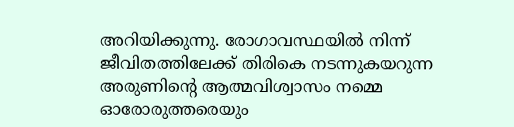അറിയിക്കുന്നു. രോഗാവസ്ഥയിൽ നിന്ന് ജീവിതത്തിലേക്ക് തിരികെ നടന്നുകയറുന്ന അരുണിന്റെ ആത്മവിശ്വാസം നമ്മെ ഓരോരുത്തരെയും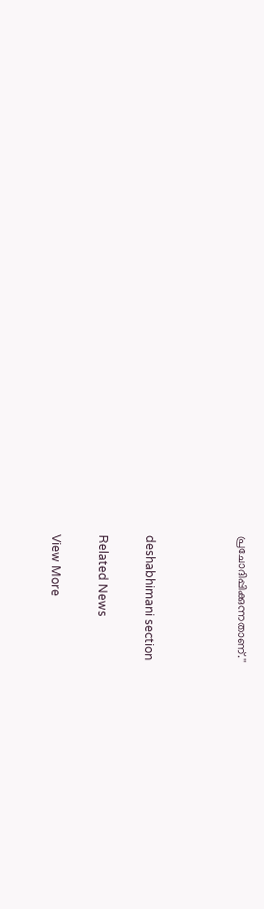പ്രചോദിപ്പിക്കുന്നതാണ്.''



deshabhimani section

Related News

View More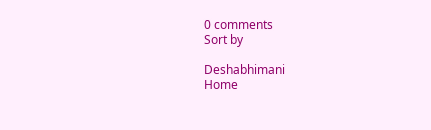0 comments
Sort by

Deshabhimani
Home